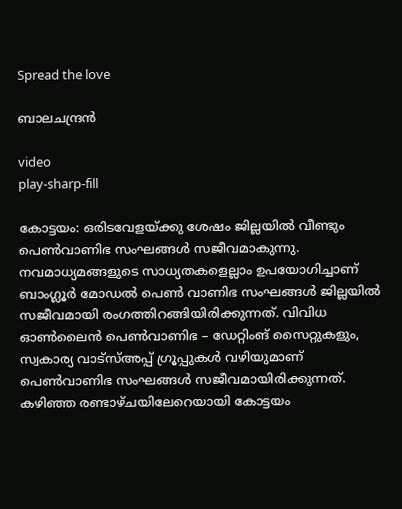Spread the love

ബാലചന്ദ്രൻ

video
play-sharp-fill

കോട്ടയം: ഒരിടവേളയ്ക്കു ശേഷം ജില്ലയിൽ വീണ്ടും പെൺവാണിഭ സംഘങ്ങൾ സജീവമാകുന്നു. നവമാധ്യമങ്ങളുടെ സാധ്യതകളെല്ലാം ഉപയോഗിച്ചാണ് ബാംഗ്ലൂർ മോഡൽ പെൺ വാണിഭ സംഘങ്ങൾ ജില്ലയിൽ സജീവമായി രംഗത്തിറങ്ങിയിരിക്കുന്നത്. വിവിധ ഓൺലൈൻ പെൺവാണിഭ – ഡേറ്റിംങ് സൈറ്റുകളും, സ്വകാര്യ വാട്‌സ്അപ്പ് ഗ്രൂപ്പുകൾ വഴിയുമാണ് പെൺവാണിഭ സംഘങ്ങൾ സജീവമായിരിക്കുന്നത്. കഴിഞ്ഞ രണ്ടാഴ്ചയിലേറെയായി കോട്ടയം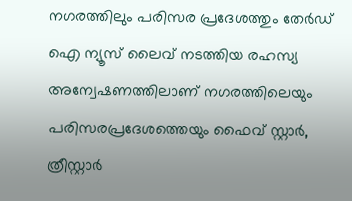നഗരത്തിലും പരിസര പ്രദേശത്തും തേർഡ് ഐ ന്യൂസ് ലൈവ് നടത്തിയ രഹസ്യ അന്വേഷണത്തിലാണ് നഗരത്തിലെയും പരിസരപ്രദേശത്തെയും ഫൈവ് സ്റ്റാർ, ത്രീസ്റ്റാർ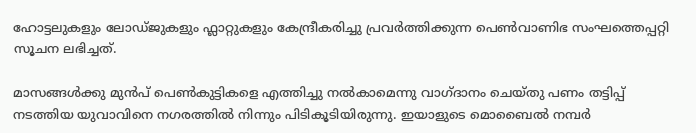ഹോട്ടലുകളും ലോഡ്ജുകളും ഫ്ലാറ്റുകളും കേന്ദ്രീകരിച്ചു പ്രവർത്തിക്കുന്ന പെൺവാണിഭ സംഘത്തെപ്പറ്റി സൂചന ലഭിച്ചത്.

മാസങ്ങൾക്കു മുൻപ് പെൺകുട്ടികളെ എത്തിച്ചു നൽകാമെന്നു വാഗ്ദാനം ചെയ്തു പണം തട്ടിപ്പ് നടത്തിയ യുവാവിനെ നഗരത്തിൽ നിന്നും പിടികൂടിയിരുന്നു. ഇയാളുടെ മൊബൈൽ നമ്പർ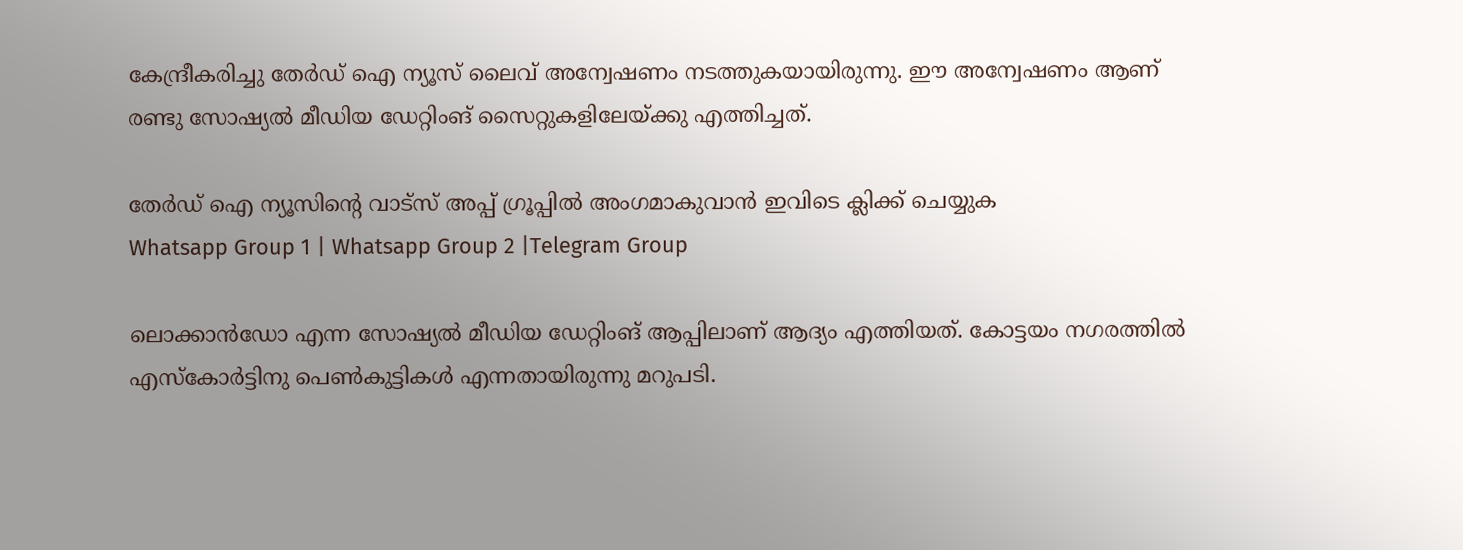കേന്ദ്രീകരിച്ചു തേർഡ് ഐ ന്യൂസ് ലൈവ് അന്വേഷണം നടത്തുകയായിരുന്നു. ഈ അന്വേഷണം ആണ് രണ്ടു സോഷ്യൽ മീഡിയ ഡേറ്റിംങ് സൈറ്റുകളിലേയ്ക്കു എത്തിച്ചത്.

തേർഡ് ഐ ന്യൂസിന്റെ വാട്സ് അപ്പ് ഗ്രൂപ്പിൽ അംഗമാകുവാൻ ഇവിടെ ക്ലിക്ക് ചെയ്യുക
Whatsapp Group 1 | Whatsapp Group 2 |Telegram Group

ലൊക്കാൻഡോ എന്ന സോഷ്യൽ മീഡിയ ഡേറ്റിംങ് ആപ്പിലാണ് ആദ്യം എത്തിയത്. കോട്ടയം നഗരത്തിൽ എസ്‌കോർട്ടിനു പെൺകുട്ടികൾ എന്നതായിരുന്നു മറുപടി.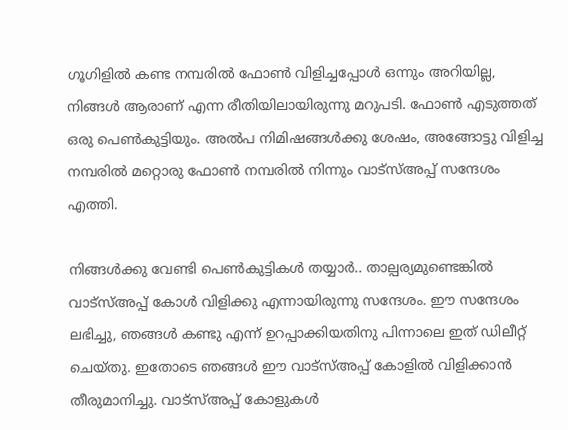ഗൂഗിളിൽ കണ്ട നമ്പരിൽ ഫോൺ വിളിച്ചപ്പോൾ ഒന്നും അറിയില്ല, നിങ്ങൾ ആരാണ് എന്ന രീതിയിലായിരുന്നു മറുപടി. ഫോൺ എടുത്തത് ഒരു പെൺകുട്ടിയും. അൽപ നിമിഷങ്ങൾക്കു ശേഷം, അങ്ങോട്ടു വിളിച്ച നമ്പരിൽ മറ്റൊരു ഫോൺ നമ്പരിൽ നിന്നും വാട്‌സ്അപ്പ് സന്ദേശം എത്തി.

നിങ്ങൾക്കു വേണ്ടി പെൺകുട്ടികൾ തയ്യാർ.. താല്പര്യമുണ്ടെങ്കിൽ വാട്‌സ്അപ്പ് കോൾ വിളിക്കു എന്നായിരുന്നു സന്ദേശം. ഈ സന്ദേശം ലഭിച്ചു, ഞങ്ങൾ കണ്ടു എന്ന് ഉറപ്പാക്കിയതിനു പിന്നാലെ ഇത് ഡിലീറ്റ് ചെയ്തു. ഇതോടെ ഞങ്ങൾ ഈ വാട്‌സ്അപ്പ് കോളിൽ വിളിക്കാൻ തീരുമാനിച്ചു. വാട്‌സ്അപ്പ് കോളുകൾ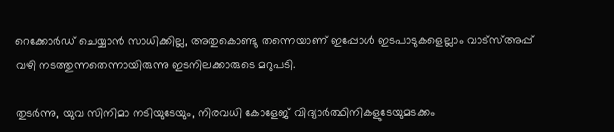റെക്കോർഡ് ചെയ്യാൻ സാധിക്കില്ല, അതുകൊണ്ടു തന്നെയാണ് ഇപ്പോൾ ഇടപാടുകളെല്ലാം വാട്‌സ്അപ്പ് വഴി നടത്തുന്നതെന്നായിരുന്നു ഇടനിലക്കാരുടെ മറുപടി.

തുടർന്നു, യുവ സിനിമാ നടിയുടേയും, നിരവധി കോളേജ് വിദ്യാർത്ഥിനികളുടേയുമടക്കം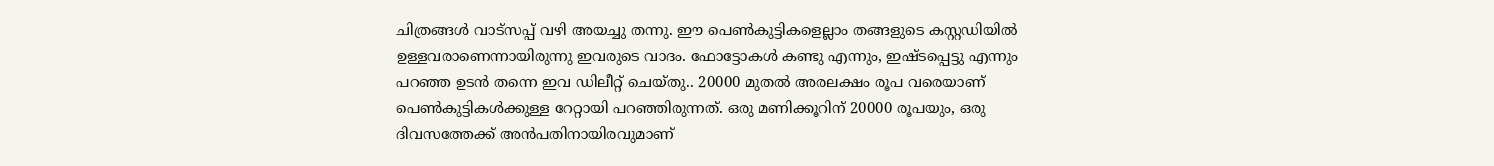ചിത്രങ്ങൾ വാട്‌സപ്പ് വഴി അയച്ചു തന്നു. ഈ പെൺകുട്ടികളെല്ലാം തങ്ങളുടെ കസ്റ്റഡിയിൽ ഉള്ളവരാണെന്നായിരുന്നു ഇവരുടെ വാദം. ഫോട്ടോകൾ കണ്ടു എന്നും, ഇഷ്ടപ്പെട്ടു എന്നും പറഞ്ഞ ഉടൻ തന്നെ ഇവ ഡിലീറ്റ് ചെയ്തു.. 20000 മുതൽ അരലക്ഷം രൂപ വരെയാണ് പെൺകുട്ടികൾക്കുള്ള റേറ്റായി പറഞ്ഞിരുന്നത്. ഒരു മണിക്കൂറിന് 20000 രൂപയും, ഒരു ദിവസത്തേക്ക് അൻപതിനായിരവുമാണ്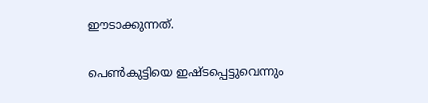ഈടാക്കുന്നത്.

പെൺകുട്ടിയെ ഇഷ്ടപ്പെട്ടുവെന്നും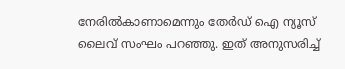നേരിൽകാണാമെന്നും തേർഡ് ഐ ന്യൂസ് ലൈവ് സംഘം പറഞ്ഞു. ഇത് അനുസരിച്ച്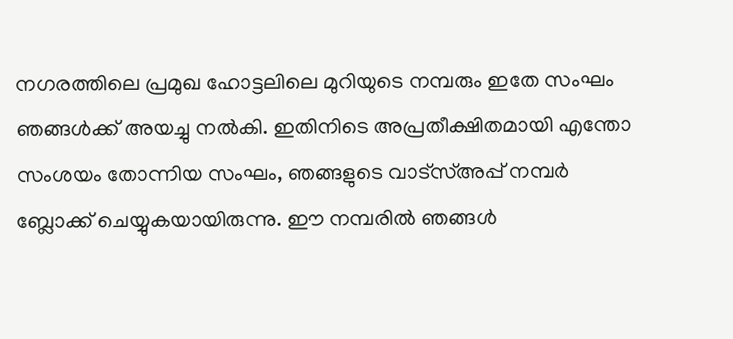നഗരത്തിലെ പ്രമുഖ ഹോട്ടലിലെ മുറിയുടെ നമ്പരും ഇതേ സംഘം ഞങ്ങൾക്ക് അയച്ചു നൽകി. ഇതിനിടെ അപ്രതീക്ഷിതമായി എന്തോ സംശയം തോന്നിയ സംഘം, ഞങ്ങളുടെ വാട്‌സ്അപ്പ് നമ്പർ ബ്ലോക്ക് ചെയ്യുകയായിരുന്നു. ഈ നമ്പരിൽ ഞങ്ങൾ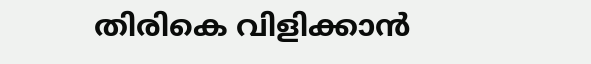തിരികെ വിളിക്കാൻ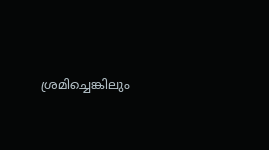ശ്രമിച്ചെങ്കിലും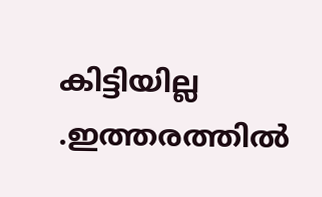കിട്ടിയില്ല .ഇത്തരത്തിൽ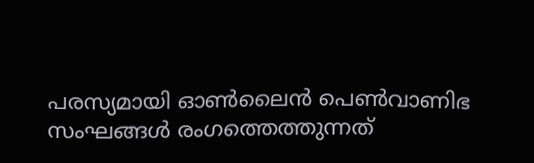പരസ്യമായി ഓൺലൈൻ പെൺവാണിഭ സംഘങ്ങൾ രംഗത്തെത്തുന്നത്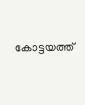കോട്ടയത്ത്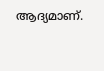ആദ്യമാണ്.